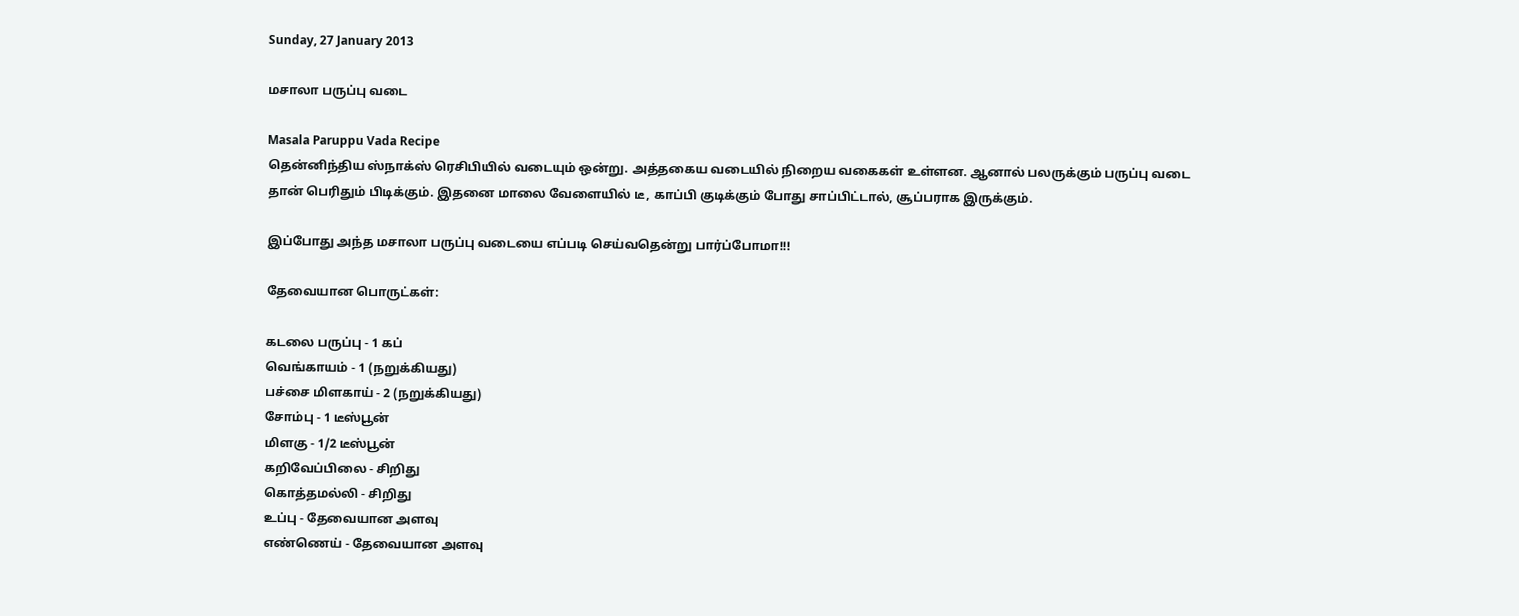Sunday, 27 January 2013

மசாலா பருப்பு வடை

Masala Paruppu Vada Recipe
தென்னிந்திய ஸ்நாக்ஸ் ரெசிபியில் வடையும் ஒன்று. அத்தகைய வடையில் நிறைய வகைகள் உள்ளன. ஆனால் பலருக்கும் பருப்பு வடை தான் பெரிதும் பிடிக்கும். இதனை மாலை வேளையில் டீ, காப்பி குடிக்கும் போது சாப்பிட்டால், சூப்பராக இருக்கும்.

இப்போது அந்த மசாலா பருப்பு வடையை எப்படி செய்வதென்று பார்ப்போமா!!!

தேவையான பொருட்கள்:

கடலை பருப்பு - 1 கப்
வெங்காயம் - 1 (நறுக்கியது)
பச்சை மிளகாய் - 2 (நறுக்கியது)
சோம்பு - 1 டீஸ்பூன்
மிளகு - 1/2 டீஸ்பூன்
கறிவேப்பிலை - சிறிது
கொத்தமல்லி - சிறிது
உப்பு - தேவையான அளவு
எண்ணெய் - தேவையான அளவு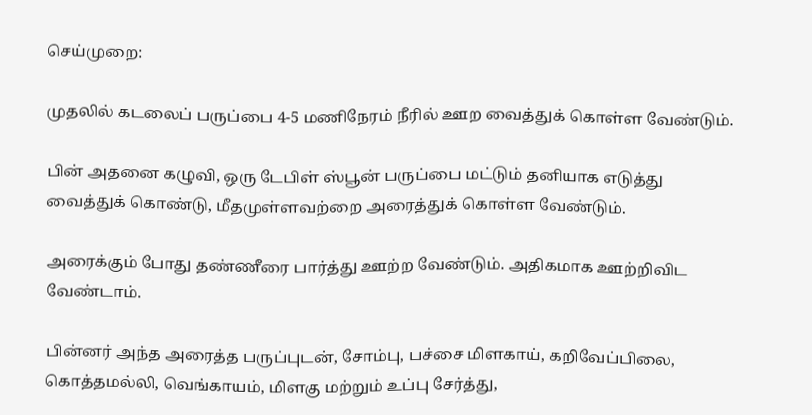செய்முறை:

முதலில் கடலைப் பருப்பை 4-5 மணிநேரம் நீரில் ஊற வைத்துக் கொள்ள வேண்டும்.

பின் அதனை கழுவி, ஒரு டேபிள் ஸ்பூன் பருப்பை மட்டும் தனியாக எடுத்து வைத்துக் கொண்டு, மீதமுள்ளவற்றை அரைத்துக் கொள்ள வேண்டும்.

அரைக்கும் போது தண்ணீரை பார்த்து ஊற்ற வேண்டும். அதிகமாக ஊற்றிவிட வேண்டாம்.

பின்னர் அந்த அரைத்த பருப்புடன், சோம்பு, பச்சை மிளகாய், கறிவேப்பிலை, கொத்தமல்லி, வெங்காயம், மிளகு மற்றும் உப்பு சேர்த்து,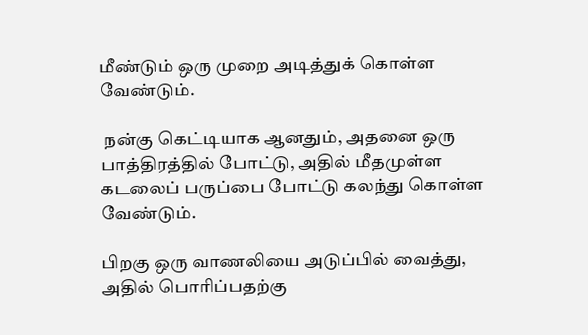மீண்டும் ஒரு முறை அடித்துக் கொள்ள வேண்டும்.

 நன்கு கெட்டியாக ஆனதும், அதனை ஒரு பாத்திரத்தில் போட்டு, அதில் மீதமுள்ள கடலைப் பருப்பை போட்டு கலந்து கொள்ள வேண்டும்.

பிறகு ஒரு வாணலியை அடுப்பில் வைத்து, அதில் பொரிப்பதற்கு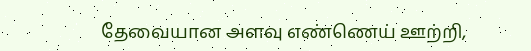தேவையான அளவு எண்ணெய் ஊற்றி,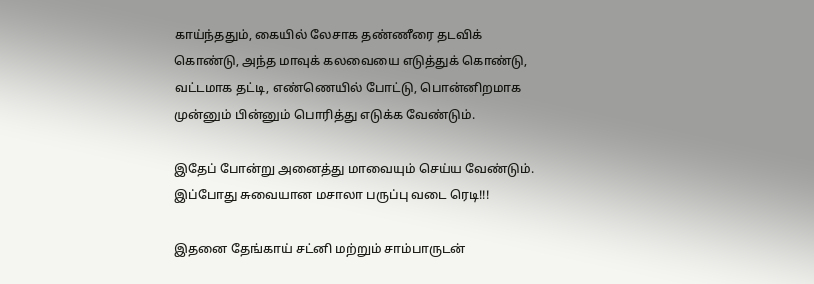காய்ந்ததும், கையில் லேசாக தண்ணீரை தடவிக் கொண்டு, அந்த மாவுக் கலவையை எடுத்துக் கொண்டு, வட்டமாக தட்டி, எண்ணெயில் போட்டு, பொன்னிறமாக முன்னும் பின்னும் பொரித்து எடுக்க வேண்டும்.

இதேப் போன்று அனைத்து மாவையும் செய்ய வேண்டும். இப்போது சுவையான மசாலா பருப்பு வடை ரெடி!!!

இதனை தேங்காய் சட்னி மற்றும் சாம்பாருடன்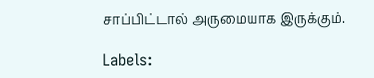சாப்பிட்டால் அருமையாக இருக்கும்.

Labels: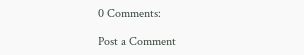0 Comments:

Post a Comment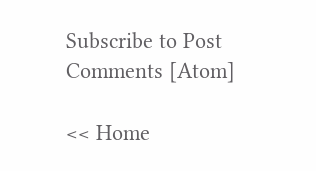Subscribe to Post Comments [Atom]

<< Home